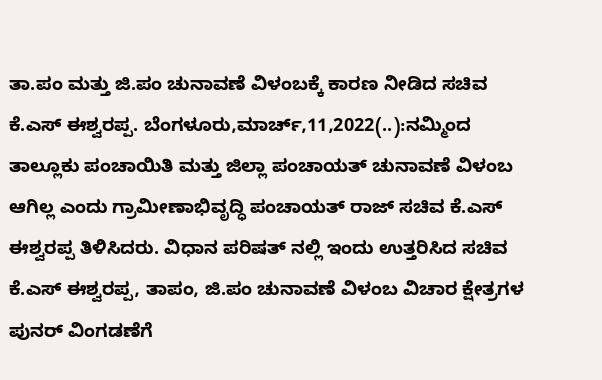ತಾ.ಪಂ ಮತ್ತು ಜಿ.ಪಂ ಚುನಾವಣೆ ವಿಳಂಬಕ್ಕೆ ಕಾರಣ ನೀಡಿದ ಸಚಿವ ಕೆ.ಎಸ್ ಈಶ್ವರಪ್ಪ. ಬೆಂಗಳೂರು,ಮಾರ್ಚ್,11,2022(..):ನಮ್ಮಿಂದ ತಾಲ್ಲೂಕು ಪಂಚಾಯಿತಿ ಮತ್ತು ಜಿಲ್ಲಾ ಪಂಚಾಯತ್ ಚುನಾವಣೆ ವಿಳಂಬ ಆಗಿಲ್ಲ ಎಂದು ಗ್ರಾಮೀಣಾಭಿವೃದ್ಧಿ ಪಂಚಾಯತ್ ರಾಜ್ ಸಚಿವ ಕೆ.ಎಸ್ ಈಶ್ವರಪ್ಪ ತಿಳಿಸಿದರು. ವಿಧಾನ ಪರಿಷತ್ ನಲ್ಲಿ ಇಂದು ಉತ್ತರಿಸಿದ ಸಚಿವ ಕೆ.ಎಸ್ ಈಶ್ವರಪ್ಪ, ತಾಪಂ, ಜಿ.ಪಂ ಚುನಾವಣೆ ವಿಳಂಬ ವಿಚಾರ ಕ್ಷೇತ್ರಗಳ ಪುನರ್ ವಿಂಗಡಣೆಗೆ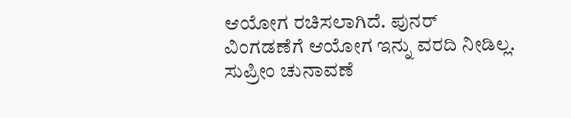ಆಯೋಗ ರಚಿಸಲಾಗಿದೆ. ಪುನರ್ ವಿಂಗಡಣೆಗೆ ಆಯೋಗ ಇನ್ನು ವರದಿ ನೀಡಿಲ್ಲ. ಸುಪ್ರೀಂ ಚುನಾವಣೆ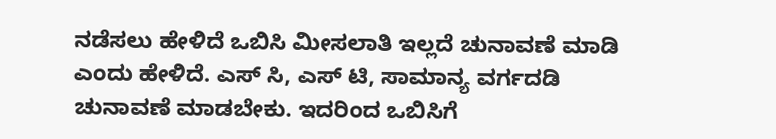ನಡೆಸಲು ಹೇಳಿದೆ ಒಬಿಸಿ ಮೀಸಲಾತಿ ಇಲ್ಲದೆ ಚುನಾವಣೆ ಮಾಡಿ ಎಂದು ಹೇಳಿದೆ. ಎಸ್ ಸಿ, ಎಸ್ ಟಿ, ಸಾಮಾನ್ಯ ವರ್ಗದಡಿ ಚುನಾವಣೆ ಮಾಡಬೇಕು. ಇದರಿಂದ ಒಬಿಸಿಗೆ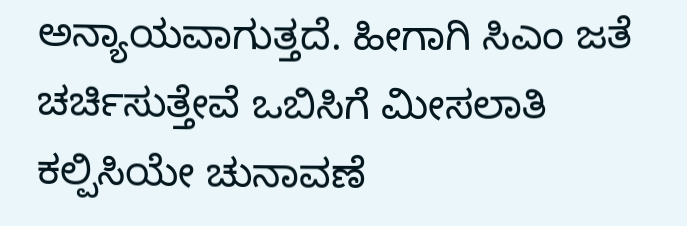ಅನ್ಯಾಯವಾಗುತ್ತದೆ. ಹೀಗಾಗಿ ಸಿಎಂ ಜತೆ ಚರ್ಚಿಸುತ್ತೇವೆ ಒಬಿಸಿಗೆ ಮೀಸಲಾತಿ ಕಲ್ಪಿಸಿಯೇ ಚುನಾವಣೆ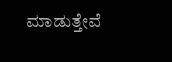ಮಾಡುತ್ತೇವೆ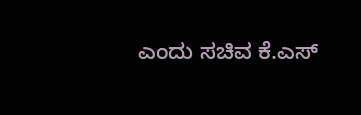ಎಂದು ಸಚಿವ ಕೆ.ಎಸ್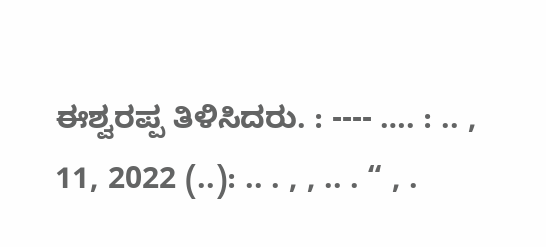ಈಶ್ವರಪ್ಪ ತಿಳಿಸಿದರು. : ---- …. : .. , 11, 2022 (..): .. . , , .. . “ , .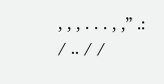, , , . . . , ,” .: / .. / /